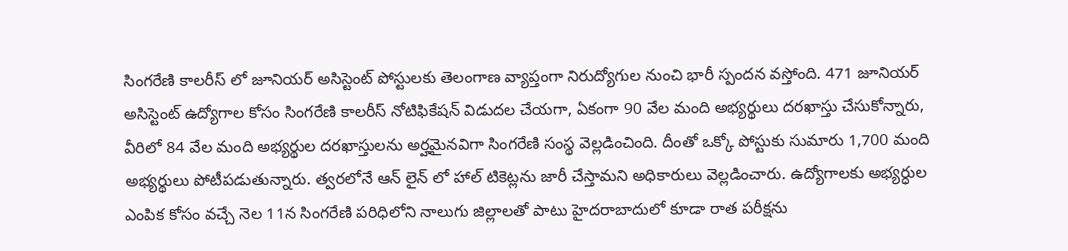సింగరేణి కాలరీస్ లో జూనియర్ అసిస్టెంట్ పోస్టులకు తెలంగాణ వ్యాప్తంగా నిరుద్యోగుల నుంచి భారీ స్పందన వస్తోంది. 471 జూనియర్ అసిస్టెంట్ ఉద్యోగాల కోసం సింగరేణి కాలరీస్ నోటిఫికేషన్ విడుదల చేయగా, ఏకంగా 90 వేల మంది అభ్యర్థులు దరఖాస్తు చేసుకోన్నారు, వీరిలో 84 వేల మంది అభ్యర్థుల దరఖాస్తులను అర్హమైనవిగా సింగరేణి సంస్థ వెల్లడించింది. దీంతో ఒక్కో పోస్టుకు సుమారు 1,700 మంది అభ్యర్థులు పోటీపడుతున్నారు. త్వరలోనే ఆన్ లైన్ లో హాల్ టికెట్లను జారీ చేస్తామని అధికారులు వెల్లడించారు. ఉద్యోగాలకు అభ్యర్ధుల ఎంపిక కోసం వచ్చే నెల 11న సింగరేణి పరిధిలోని నాలుగు జిల్లాలతో పాటు హైదరాబాదులో కూడా రాత పరీక్షను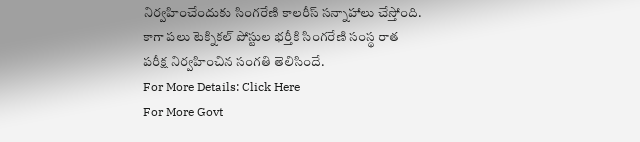నిర్వహించేందుకు సింగరేణి కాలరీస్ సన్నాహాలు చేస్తోంది. కాగా పలు టెక్నికల్ పోస్టుల భర్తీకి సింగరేణి సంస్థ రాత పరీక్ష నిర్వహించిన సంగతి తెలిసిందే.
For More Details: Click Here
For More Govt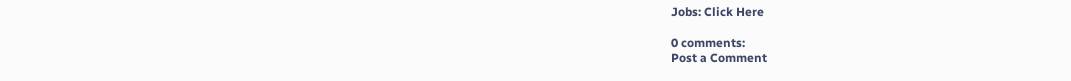Jobs: Click Here

0 comments:
Post a Comment